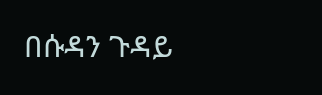በሱዳን ጉዳይ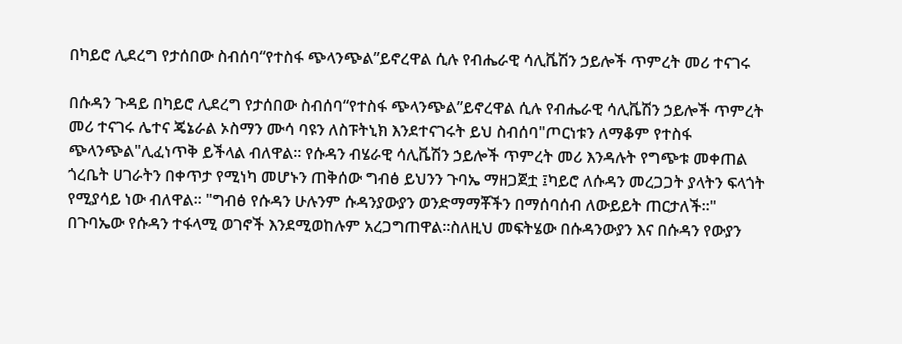በካይሮ ሊደረግ የታሰበው ስብሰባ“የተስፋ ጭላንጭል”ይኖረዋል ሲሉ የብሔራዊ ሳሊቬሽን ኃይሎች ጥምረት መሪ ተናገሩ

በሱዳን ጉዳይ በካይሮ ሊደረግ የታሰበው ስብሰባ“የተስፋ ጭላንጭል”ይኖረዋል ሲሉ የብሔራዊ ሳሊቬሽን ኃይሎች ጥምረት መሪ ተናገሩ ሌተና ጄኔራል ኦስማን ሙሳ ባዩን ለስፑትኒክ እንደተናገሩት ይህ ስብሰባ"ጦርነቱን ለማቆም የተስፋ ጭላንጭል"ሊፈነጥቅ ይችላል ብለዋል። የሱዳን ብሄራዊ ሳሊቬሽን ኃይሎች ጥምረት መሪ እንዳሉት የግጭቱ መቀጠል ጎረቤት ሀገራትን በቀጥታ የሚነካ መሆኑን ጠቅሰው ግብፅ ይህንን ጉባኤ ማዘጋጀቷ ፤ካይሮ ለሱዳን መረጋጋት ያላትን ፍላጎት የሚያሳይ ነው ብለዋል። "ግብፅ የሱዳን ሁሉንም ሱዳንያውያን ወንድማማቾችን በማሰባሰብ ለውይይት ጠርታለች።" በጉባኤው የሱዳን ተፋላሚ ወገኖች እንደሚወከሉም አረጋግጠዋል።ስለዚህ መፍትሄው በሱዳንውያን እና በሱዳን የውያን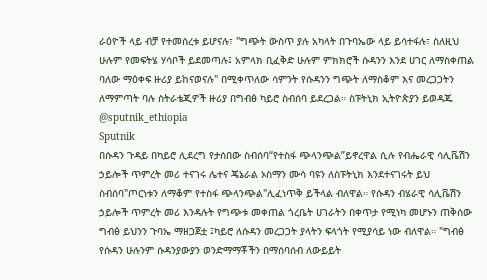ራዕዮች ላይ ብቻ የተመሰረቱ ይሆናሉ፣ "ግጭት ውስጥ ያሉ አካላት በጉባኤው ላይ ይሳተፋሉ፣ ስለዚህ ሁሉም የመፍትሄ ሃሳቦች ይደመጣሉ፤ አምላክ ቢፈቅድ ሁሉም ምክክሮች ሱዳንን እንደ ሀገር ለማስቀጠል ባለው ማዕቀፍ ዙሪያ ይከናወናሉ" በሚቀጥለው ሳምንት የሱዳንን ግጭት ለማስቆም እና መረጋጋትን ለማምጣት ባሉ ስትራቴጂዎች ዙሪያ በግብፅ ካይሮ ስብሰባ ይደረጋል። ስፑትኒክ ኢትዮጵያን ይወዳጁ @sputnik_ethiopia
Sputnik
በሱዳን ጉዳይ በካይሮ ሊደረግ የታሰበው ስብሰባ“የተስፋ ጭላንጭል”ይኖረዋል ሲሉ የብሔራዊ ሳሊቬሽን ኃይሎች ጥምረት መሪ ተናገሩ ሌተና ጄኔራል ኦስማን ሙሳ ባዩን ለስፑትኒክ እንደተናገሩት ይህ ስብሰባ"ጦርነቱን ለማቆም የተስፋ ጭላንጭል"ሊፈነጥቅ ይችላል ብለዋል። የሱዳን ብሄራዊ ሳሊቬሽን ኃይሎች ጥምረት መሪ እንዳሉት የግጭቱ መቀጠል ጎረቤት ሀገራትን በቀጥታ የሚነካ መሆኑን ጠቅሰው ግብፅ ይህንን ጉባኤ ማዘጋጀቷ ፤ካይሮ ለሱዳን መረጋጋት ያላትን ፍላጎት የሚያሳይ ነው ብለዋል። "ግብፅ የሱዳን ሁሉንም ሱዳንያውያን ወንድማማቾችን በማሰባሰብ ለውይይት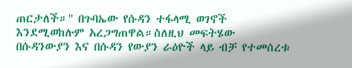ጠርታለች።" በጉባኤው የሱዳን ተፋላሚ ወገኖች እንደሚወከሉም አረጋግጠዋል።ስለዚህ መፍትሄው በሱዳንውያን እና በሱዳን የውያን ራዕዮች ላይ ብቻ የተመሰረቱ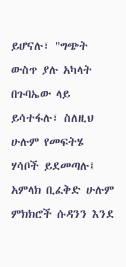ይሆናሉ፣ "ግጭት ውስጥ ያሉ አካላት በጉባኤው ላይ ይሳተፋሉ፣ ስለዚህ ሁሉም የመፍትሄ ሃሳቦች ይደመጣሉ፤ አምላክ ቢፈቅድ ሁሉም ምክክሮች ሱዳንን እንደ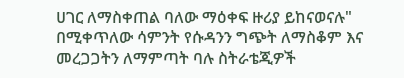ሀገር ለማስቀጠል ባለው ማዕቀፍ ዙሪያ ይከናወናሉ" በሚቀጥለው ሳምንት የሱዳንን ግጭት ለማስቆም እና መረጋጋትን ለማምጣት ባሉ ስትራቴጂዎች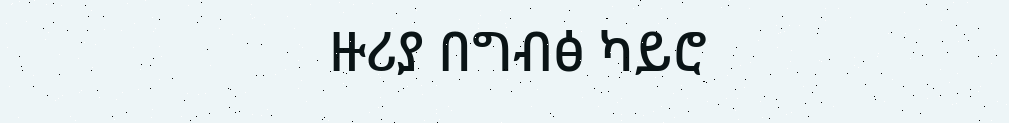ዙሪያ በግብፅ ካይሮ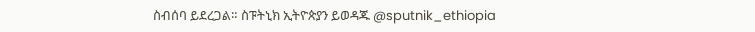ስብሰባ ይደረጋል። ስፑትኒክ ኢትዮጵያን ይወዳጁ @sputnik_ethiopia